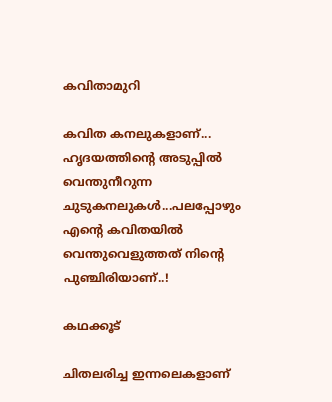കവിതാമുറി

കവിത കനലുകളാണ്‌... ഹൃദയത്തിന്‍റെ അടുപ്പില്‍ വെന്തുനീറുന്ന ചുടുകനലുകള്‍...പലപ്പോഴും എന്‍റെ കവിതയില്‍ വെന്തുവെളുത്തത് നിന്‍റെ പുഞ്ചിരിയാണ്..!

കഥക്കൂട്

ചിതലരിച്ച ഇന്നലെകളാണ്‌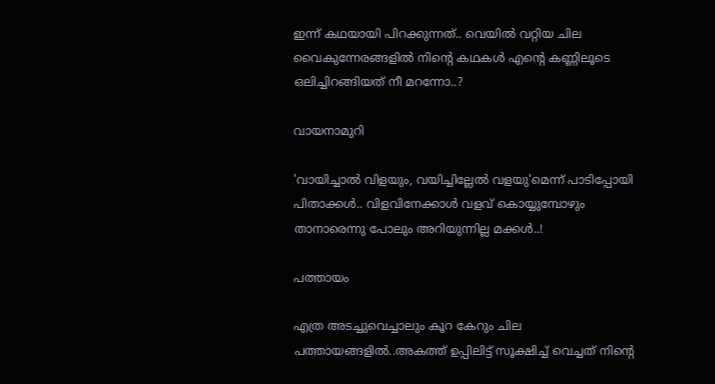ഇന്ന് കഥയായി പിറക്കുന്നത്.. വെയില്‍ വറ്റിയ ചില വൈകുന്നേരങ്ങളില്‍ നിന്‍റെ കഥകള്‍ എന്‍റെ കണ്ണിലൂടെ ഒലിച്ചിറങ്ങിയത് നീ മറന്നോ..?

വായനാമുറി

'വായിച്ചാല്‍ വിളയും, വയിച്ചില്ലേല്‍ വളയു'മെന്ന് പാടിപ്പോയി പിതാക്കള്‍.. വിളവിനേക്കാള്‍ വളവ് കൊയ്യുമ്പോഴും താനാരെന്നു പോലും അറിയുന്നില്ല മക്കള്‍..!

പത്തായം

എത്ര അടച്ചുവെച്ചാലും കൂറ കേറും ചില പത്തായങ്ങളില്‍..അകത്ത് ഉപ്പിലിട്ട് സൂക്ഷിച്ച് വെച്ചത് നിന്‍റെ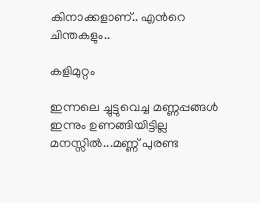കിനാക്കളാണ്‌.. എന്‍റെ ചിന്തകളും..

കളിമുറ്റം

ഇന്നലെ ച്ചുട്ടുവെച്ച മണ്ണപ്പങ്ങള്‍ ഇന്നും ഉണങ്ങിയിട്ടില്ല മനസ്സില്‍...മണ്ണ് പുരണ്ട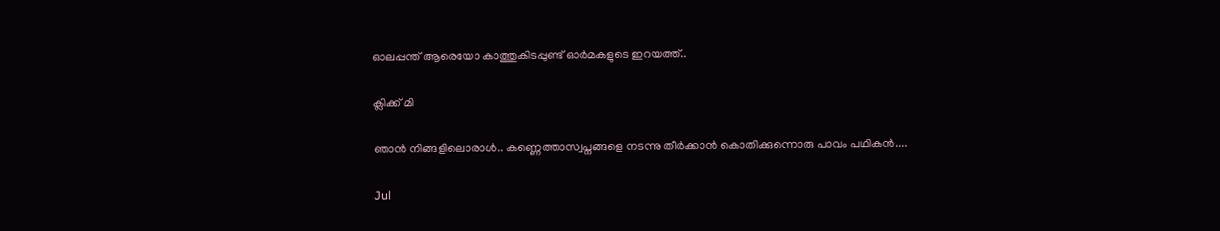ഓലപ്പന്ത്‌ ആരെയോ കാത്തുകിടപ്പുണ്ട് ഓര്‍മകളുടെ ഇറയത്ത്‌..

ക്ലിക്ക് മി

ഞാന്‍ നിങ്ങളിലൊരാള്‍.. കണ്ണെത്താസ്വപ്നങ്ങളെ നടന്നു തീര്‍ക്കാന്‍ കൊതിക്കുന്നൊരു പാവം പഥികന്‍....

Jul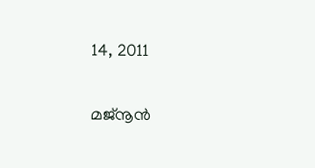14, 2011

മജ്നൂന്‍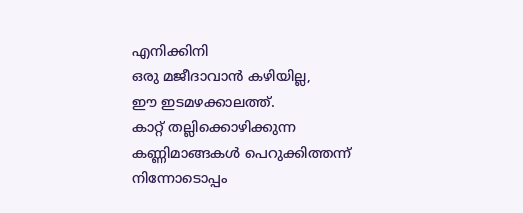എനിക്കിനി
ഒരു മജീദാവാന്‍ കഴിയില്ല,
ഈ ഇടമഴക്കാലത്ത്.
കാറ്റ് തല്ലിക്കൊഴിക്കുന്ന
കണ്ണിമാങ്ങകള്‍ പെറുക്കിത്തന്ന്
നിന്നോടൊപ്പം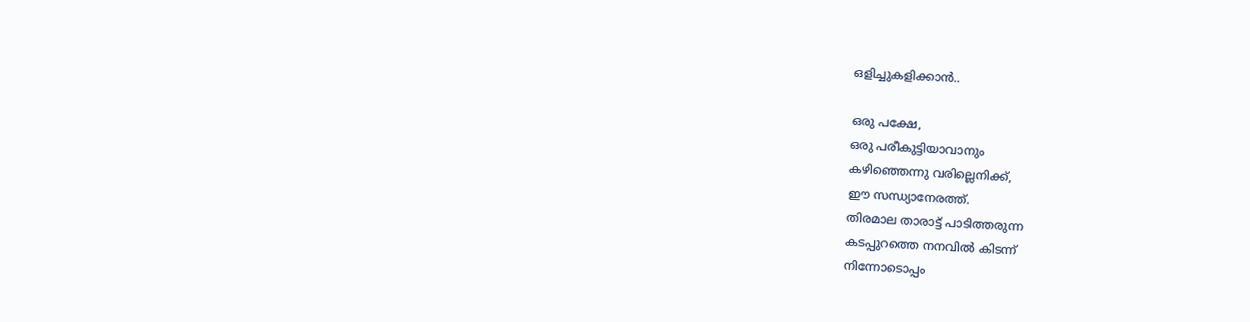ഒളിച്ചുകളിക്കാന്‍..

ഒരു പക്ഷേ,
ഒരു പരീകുട്ടിയാവാനും
കഴിഞ്ഞെന്നു വരില്ലെനിക്ക്,
ഈ സന്ധ്യാനേരത്ത്.
തിരമാല താരാട്ട് പാടിത്തരുന്ന
കടപ്പുറത്തെ നനവില്‍ കിടന്ന്
നിന്നോടൊപ്പം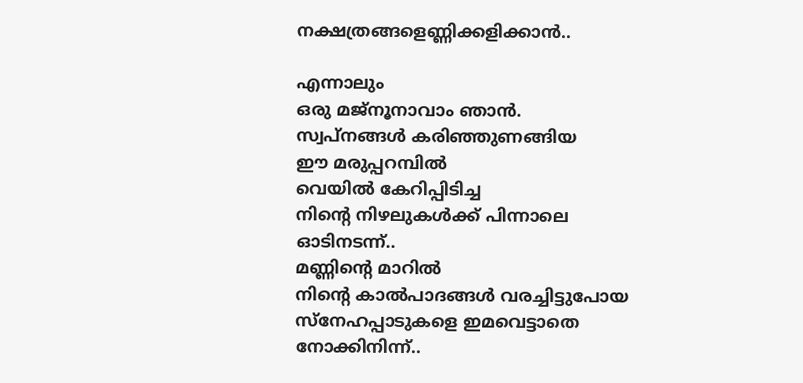നക്ഷത്രങ്ങളെണ്ണിക്കളിക്കാന്‍..

എന്നാലും
ഒരു മജ്നൂനാവാം ഞാന്‍.
സ്വപ്‌നങ്ങള്‍ കരിഞ്ഞുണങ്ങിയ
ഈ മരുപ്പറമ്പില്‍
വെയില്‍ കേറിപ്പിടിച്ച
നിന്‍റെ നിഴലുകള്‍ക്ക് പിന്നാലെ
ഓടിനടന്ന്..
മണ്ണിന്‍റെ മാറില്‍
നിന്‍റെ കാല്‍പാദങ്ങള്‍ വരച്ചിട്ടുപോയ
സ്നേഹപ്പാടുകളെ ഇമവെട്ടാതെ
നോക്കിനിന്ന്..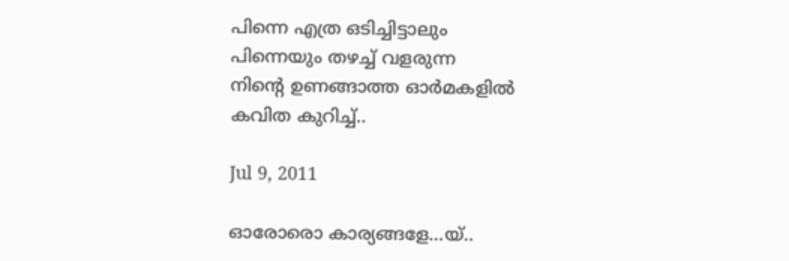പിന്നെ എത്ര ഒടിച്ചിട്ടാലും
പിന്നെയും തഴച്ച് വളരുന്ന
നിന്‍റെ ഉണങ്ങാത്ത ഓര്‍മകളില്‍
കവിത കുറിച്ച്..

Jul 9, 2011

ഓരോരൊ കാര്യങ്ങളേ...യ്..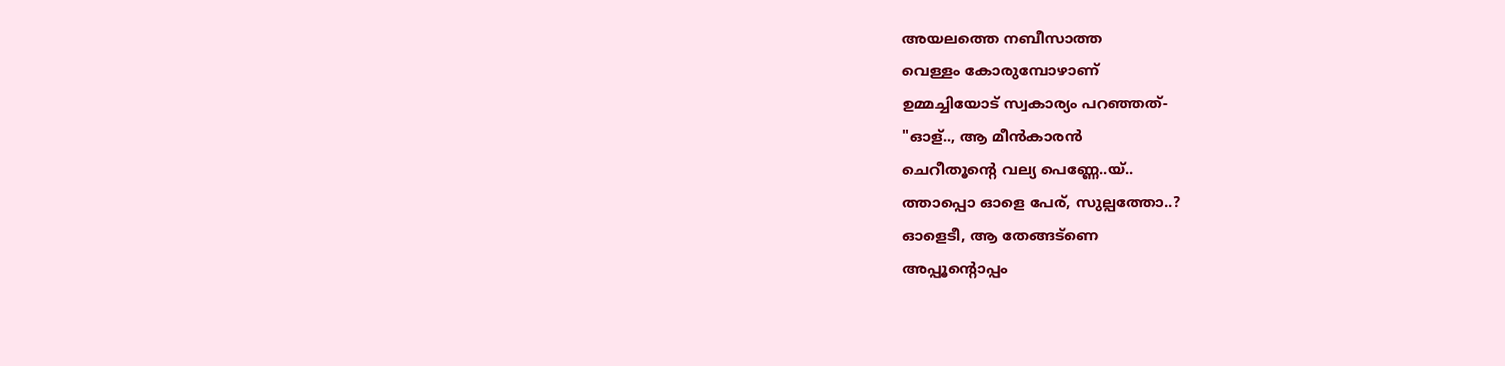അയലത്തെ നബീസാത്ത
വെള്ളം കോരുമ്പോഴാണ്
ഉമ്മച്ചിയോട് സ്വകാര്യം പറഞ്ഞത്‌-
"ഓള്.., ആ മീന്‍കാരന്‍
ചെറീതൂന്‍റെ വല്യ പെണ്ണേ..യ്..
ത്താപ്പൊ ഓളെ പേര്, സുല്പത്തോ..?
ഓളെടീ, ആ തേങ്ങട്ണെ
അപ്പൂന്റൊപ്പം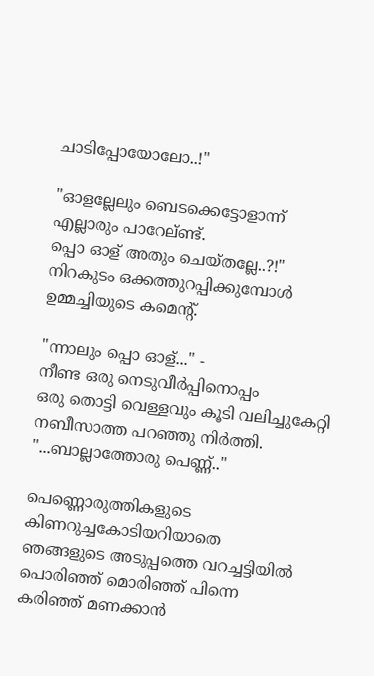ചാടിപ്പോയോലോ..!"

"ഓളല്ലേലും ബെടക്കെട്ടോളാന്ന്
എല്ലാരും പാറേല്ണ്ട്.
പ്പൊ ഓള് അതും ചെയ്തല്ലേ..?!"
നിറകുടം ഒക്കത്തുറപ്പിക്കുമ്പോള്‍
ഉമ്മച്ചിയുടെ കമെന്‍റ്.

"ന്നാലും പ്പൊ ഓള്..." -
നീണ്ട ഒരു നെടുവീര്‍പ്പിനൊപ്പം
ഒരു തൊട്ടി വെള്ളവും കൂടി വലിച്ചുകേറ്റി
നബീസാത്ത പറഞ്ഞു നിര്‍ത്തി.
"...ബാല്ലാത്തോരു പെണ്ണ്.."

പെണ്ണൊരുത്തികളുടെ
കിണറുച്ചകോടിയറിയാതെ
ഞങ്ങളുടെ അടുപ്പത്തെ വറച്ചട്ടിയില്‍
പൊരിഞ്ഞ് മൊരിഞ്ഞ് പിന്നെ
കരിഞ്ഞ് മണക്കാന്‍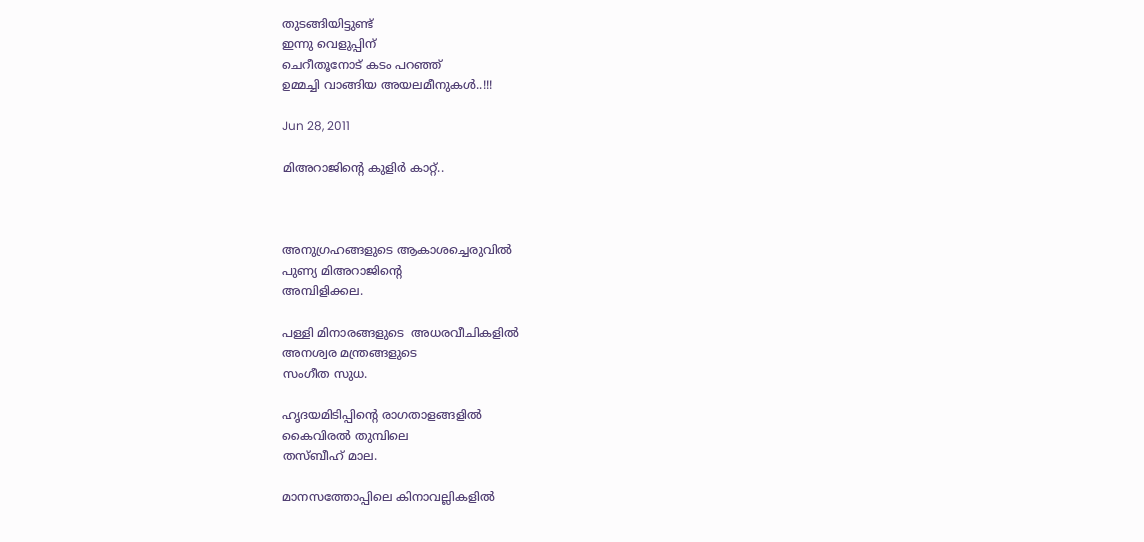തുടങ്ങിയിട്ടുണ്ട്
ഇന്നു വെളുപ്പിന്
ചെറീതൂനോട് കടം പറഞ്ഞ്
ഉമ്മച്ചി വാങ്ങിയ അയലമീനുകള്‍..!!!

Jun 28, 2011

മിഅറാജിന്‍റെ കുളിര്‍ കാറ്റ്..



അനുഗ്രഹങ്ങളുടെ ആകാശച്ചെരുവില്‍
പുണ്യ മിഅറാജിന്‍റെ
അമ്പിളിക്കല.

പള്ളി മിനാരങ്ങളുടെ  അധരവീചികളില്‍
അനശ്വര മന്ത്രങ്ങളുടെ
സംഗീത സുധ.

ഹൃദയമിടിപ്പിന്‍റെ രാഗതാളങ്ങളില്‍
കൈവിരല്‍ തുമ്പിലെ
തസ്ബീഹ് മാല.

മാനസത്തോപ്പിലെ കിനാവല്ലികളില്‍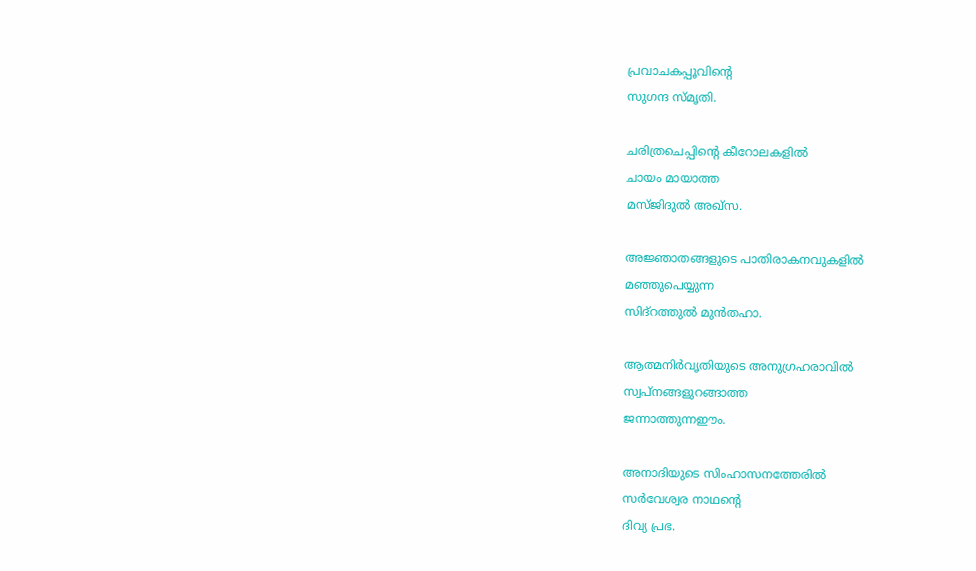പ്രവാചകപ്പൂവിന്‍റെ
സുഗന്ദ സ്മൃതി.

ചരിത്രചെപ്പിന്‍റെ കീറോലകളില്‍
ചായം മായാത്ത
മസ്ജിദുല്‍ അഖ്‌സ.

അജ്ഞാതങ്ങളുടെ പാതിരാകനവുകളില്‍
മഞ്ഞുപെയ്യുന്ന
സിദ്റത്തുല്‍ മുന്‍തഹാ.

ആത്മനിര്‍വൃതിയുടെ അനുഗ്രഹരാവില്‍
സ്വപ്നങ്ങളുറങ്ങാത്ത
ജന്നാത്തുന്നഈം.

അനാദിയുടെ സിംഹാസനത്തേരില്‍
സര്‍വേശ്വര നാഥന്‍റെ
ദിവ്യ പ്രഭ.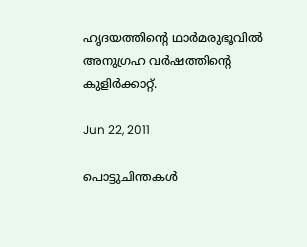ഹൃദയത്തിന്‍റെ ഥാര്‍മരുഭൂവില്‍
അനുഗ്രഹ വര്‍ഷത്തിന്‍റെ
കുളിര്‍ക്കാറ്റ്.

Jun 22, 2011

പൊട്ടുചിന്തകള്‍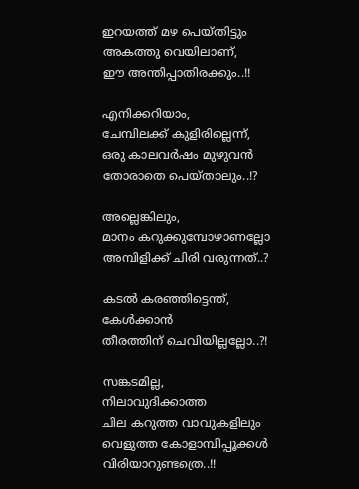ഇറയത്ത് മഴ പെയ്തിട്ടും
അകത്തു വെയിലാണ്,
ഈ അന്തിപ്പാതിരക്കും..!!

എനിക്കറിയാം,
ചേമ്പിലക്ക് കുളിരില്ലെന്ന്,
ഒരു കാലവര്‍ഷം മുഴുവന്‍
തോരാതെ പെയ്താലും..!?

അല്ലെങ്കിലും,
മാനം കറുക്കുമ്പോഴാണല്ലോ
അമ്പിളിക്ക് ചിരി വരുന്നത്..?

കടല്‍ കരഞ്ഞിട്ടെന്ത്,
കേള്‍ക്കാന്‍
തീരത്തിന് ചെവിയില്ലല്ലോ..?!

സങ്കടമില്ല,
നിലാവുദിക്കാത്ത
ചില കറുത്ത വാവുകളിലും
വെളുത്ത കോളാമ്പിപ്പൂക്കള്‍
വിരിയാറുണ്ടത്രെ..!!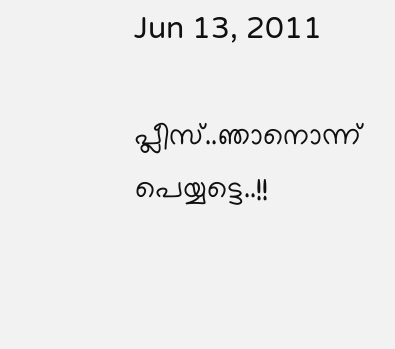Jun 13, 2011

പ്ലീസ്‌..ഞാനൊന്ന് പെയ്യട്ടെ..!!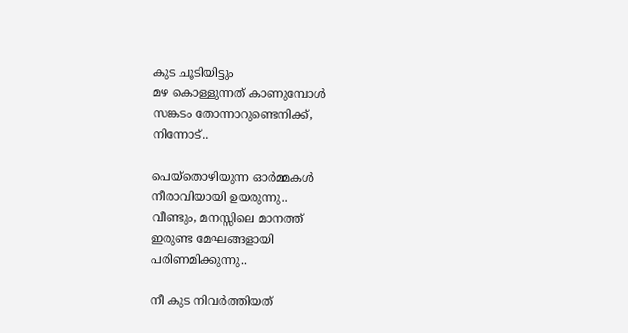കുട ചൂടിയിട്ടും
മഴ കൊള്ളുന്നത് കാണുമ്പോള്‍
സങ്കടം തോന്നാറുണ്ടെനിക്ക്,
നിന്നോട്..

പെയ്തൊഴിയുന്ന ഓര്‍മ്മകള്‍
നീരാവിയായി ഉയരുന്നു..
വീണ്ടും, മനസ്സിലെ മാനത്ത്‌
ഇരുണ്ട മേഘങ്ങളായി
പരിണമിക്കുന്നു..

നീ കുട നിവര്‍ത്തിയത്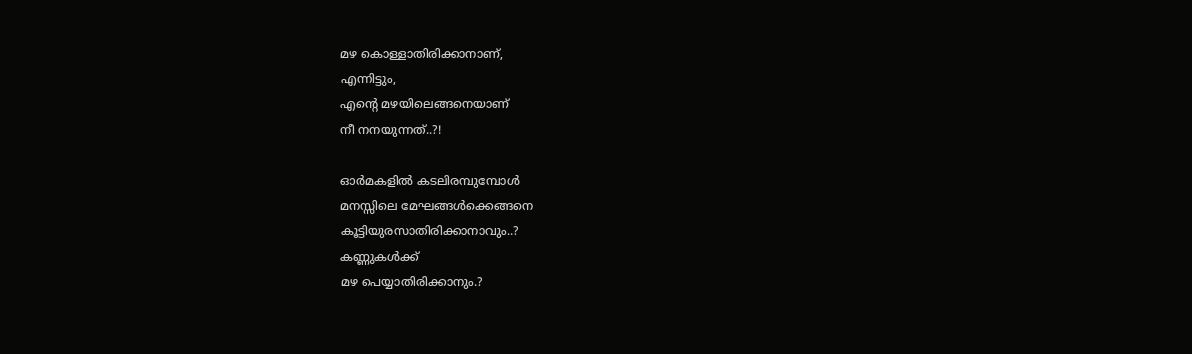മഴ കൊള്ളാതിരിക്കാനാണ്,
എന്നിട്ടും,
എന്‍റെ മഴയിലെങ്ങനെയാണ്
നീ നനയുന്നത്..?!

ഓര്‍മകളില്‍ കടലിരമ്പുമ്പോള്‍
മനസ്സിലെ മേഘങ്ങള്‍ക്കെങ്ങനെ
കൂട്ടിയുരസാതിരിക്കാനാവും..?
കണ്ണുകള്‍ക്ക്
മഴ പെയ്യാതിരിക്കാനും.?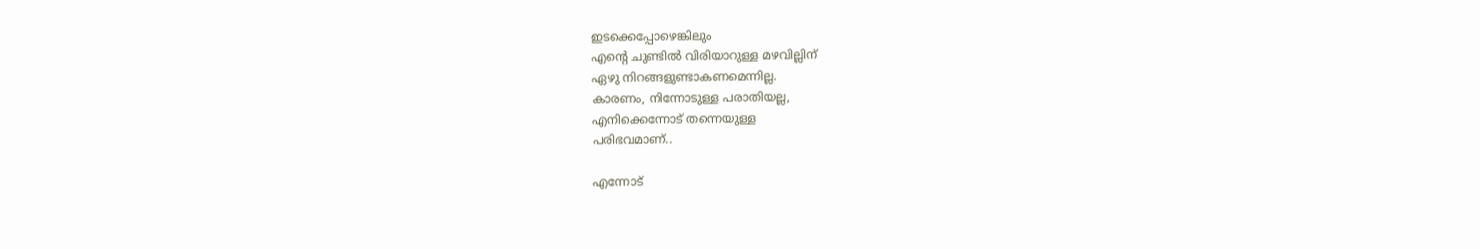ഇടക്കെപ്പോഴെങ്കിലും
എന്‍റെ ചുണ്ടില്‍ വിരിയാറുള്ള മഴവില്ലിന്
ഏഴു നിറങ്ങളുണ്ടാകണമെന്നില്ല.
കാരണം, നിന്നോടുള്ള പരാതിയല്ല,
എനിക്കെന്നോട് തന്നെയുള്ള
പരിഭവമാണ്..

എന്നോട്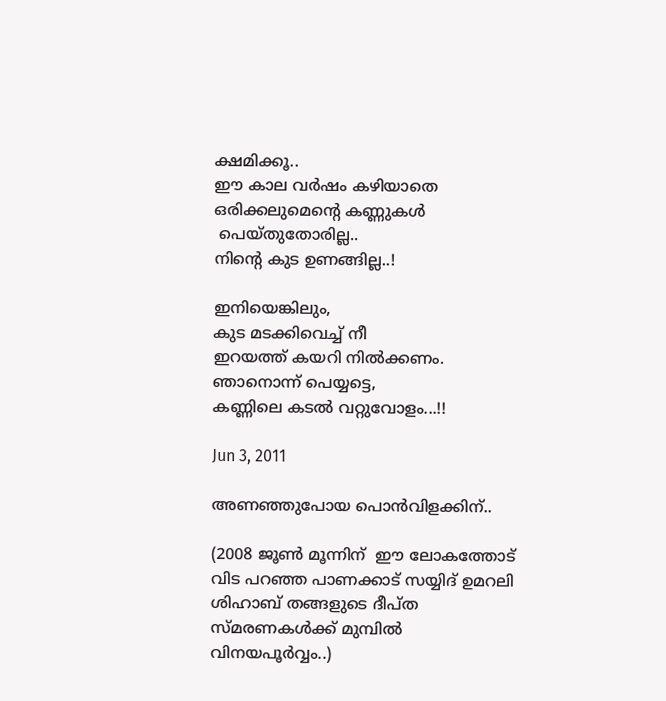ക്ഷമിക്കൂ..
ഈ കാല വര്‍ഷം കഴിയാതെ
ഒരിക്കലുമെന്‍റെ കണ്ണുകള്‍
 പെയ്തുതോരില്ല..
നിന്‍റെ കുട ഉണങ്ങില്ല..!

ഇനിയെങ്കിലും,
കുട മടക്കിവെച്ച് നീ
ഇറയത്ത് കയറി നില്‍ക്കണം.
ഞാനൊന്ന് പെയ്യട്ടെ,
കണ്ണിലെ കടല്‍ വറ്റുവോളം...!!

Jun 3, 2011

അണഞ്ഞുപോയ പൊന്‍വിളക്കിന്..

(2008 ജൂണ്‍ മൂന്നിന്  ഈ ലോകത്തോട് വിട പറഞ്ഞ പാണക്കാട് സയ്യിദ്‌ ഉമറലി ശിഹാബ്‌ തങ്ങളുടെ ദീപ്ത സ്മരണകള്‍ക്ക് മുമ്പില്‍ വിനയപൂര്‍വ്വം..)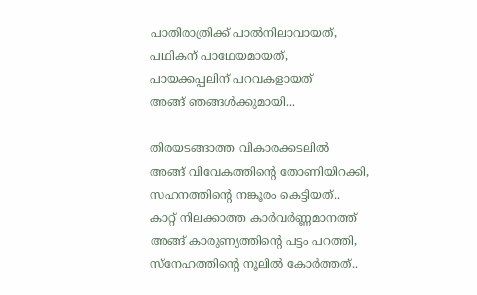പാതിരാത്രിക്ക് പാല്‍നിലാവായത്,
പഥികന് പാഥേയമായത്,
പായക്കപ്പലിന് പറവകളായത്
അങ്ങ് ഞങ്ങള്‍ക്കുമായി...

തിരയടങ്ങാത്ത വികാരക്കടലില്‍
അങ്ങ് വിവേകത്തിന്‍റെ തോണിയിറക്കി,
സഹനത്തിന്‍റെ നങ്കൂരം കെട്ടിയത്..
കാറ്റ് നിലക്കാത്ത കാര്‍വര്‍ണ്ണമാനത്ത്
അങ്ങ് കാരുണ്യത്തിന്‍റെ പട്ടം പറത്തി,
സ്നേഹത്തിന്‍റെ നൂലില്‍ കോര്‍ത്തത്..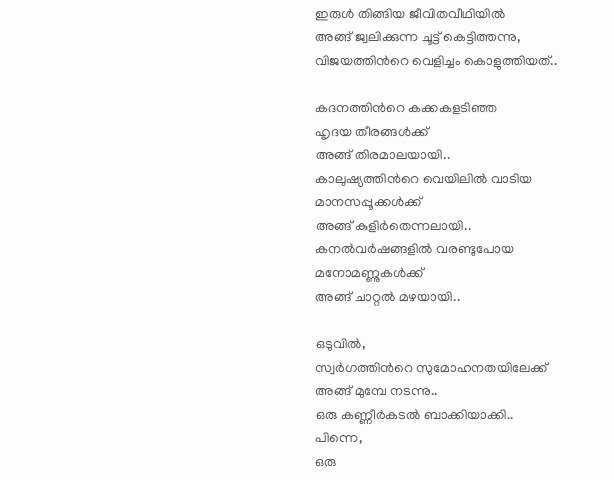ഇരുള്‍ തിങ്ങിയ ജീവിതവീഥിയില്‍
അങ്ങ് ജ്വലിക്കുന്ന ചൂട്ട് കെട്ടിത്തന്നു,
വിജയത്തിന്‍റെ വെളിച്ചം കൊളുത്തിയത്..

കദനത്തിന്‍റെ കക്കകളടിഞ്ഞ
ഹൃദയ തീരങ്ങള്‍ക്ക്
അങ്ങ് തിരമാലയായി..
കാലുഷ്യത്തിന്‍റെ വെയിലില്‍ വാടിയ
മാനസപ്പൂക്കള്‍ക്ക്
അങ്ങ് കുളിര്‍തെന്നലായി..
കനല്‍വര്‍ഷങ്ങളില്‍ വരണ്ടുപോയ
മനോമണ്ണുകള്‍ക്ക്
അങ്ങ് ചാറ്റല്‍ മഴയായി..

ഒടുവില്‍,
സ്വര്‍ഗത്തിന്‍റെ സുമോഹനതയിലേക്ക്
അങ്ങ് മുമ്പേ നടന്നു..
ഒരു കണ്ണീര്‍കടല്‍ ബാക്കിയാക്കി..
പിന്നെ,
ഒരു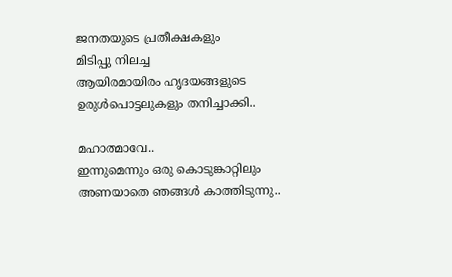ജനതയുടെ പ്രതീക്ഷകളും
മിടിപ്പു നിലച്ച
ആയിരമായിരം ഹൃദയങ്ങളുടെ
ഉരുള്‍പൊട്ടലുകളും തനിച്ചാക്കി..

മഹാത്മാവേ..
ഇന്നുമെന്നും ഒരു കൊടുങ്കാറ്റിലും
അണയാതെ ഞങ്ങള്‍ കാത്തിടുന്നു..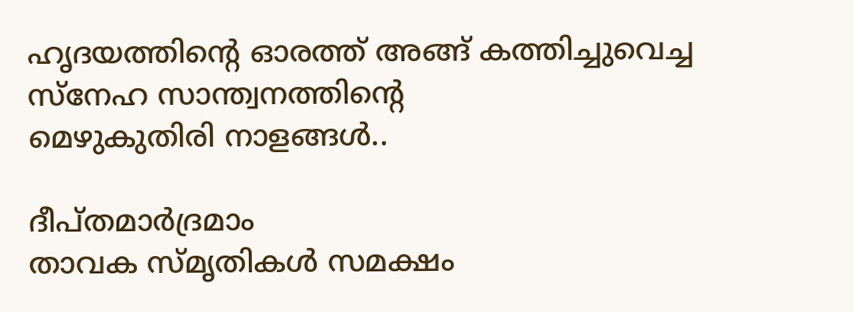ഹൃദയത്തിന്‍റെ ഓരത്ത് അങ്ങ് കത്തിച്ചുവെച്ച
സ്നേഹ സാന്ത്വനത്തിന്‍റെ
മെഴുകുതിരി നാളങ്ങള്‍..

ദീപ്തമാര്‍ദ്രമാം
താവക സ്മൃതികള്‍ സമക്ഷം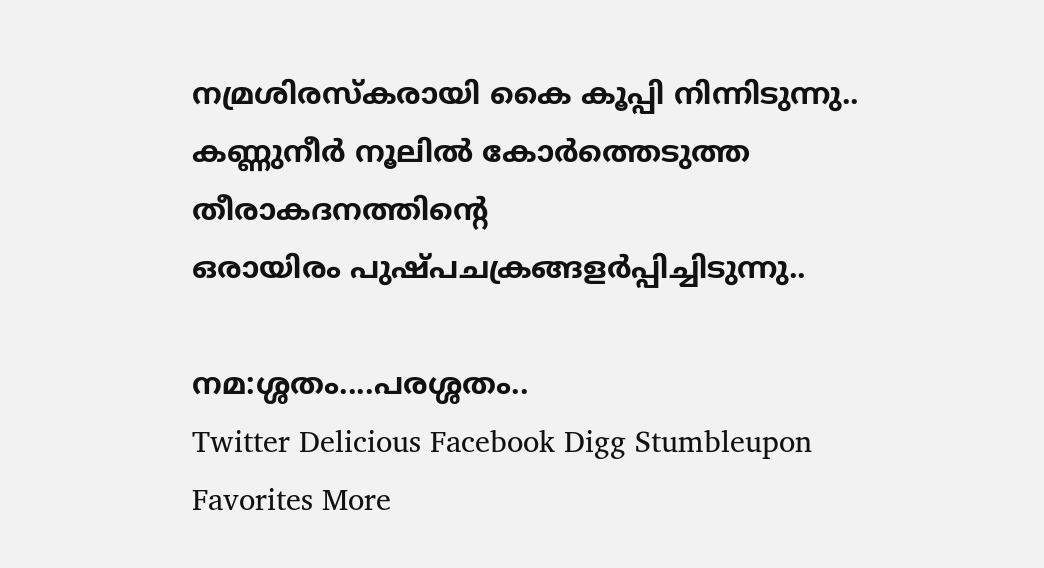നമ്രശിരസ്കരായി കൈ കൂപ്പി നിന്നിടുന്നു..
കണ്ണുനീര്‍ നൂലില്‍ കോര്‍ത്തെടുത്ത
തീരാകദനത്തിന്‍റെ
ഒരായിരം പുഷ്പചക്രങ്ങളര്‍പ്പിച്ചിടുന്നു..

നമ:ശ്ശതം....പരശ്ശതം..
Twitter Delicious Facebook Digg Stumbleupon Favorites More